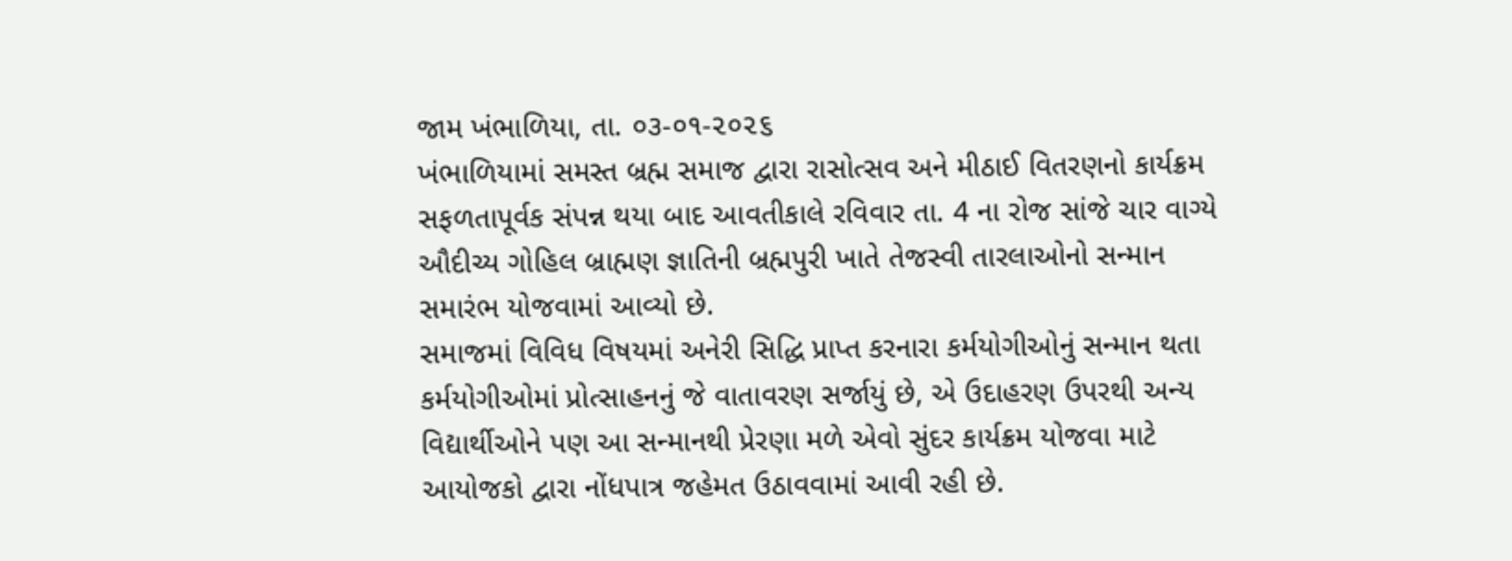જામ ખંભાળિયા, તા. ૦૩-૦૧-૨૦૨૬
ખંભાળિયામાં સમસ્ત બ્રહ્મ સમાજ દ્વારા રાસોત્સવ અને મીઠાઈ વિતરણનો કાર્યક્રમ સફળતાપૂર્વક સંપન્ન થયા બાદ આવતીકાલે રવિવાર તા. 4 ના રોજ સાંજે ચાર વાગ્યે ઔદીચ્ય ગોહિલ બ્રાહ્મણ જ્ઞાતિની બ્રહ્મપુરી ખાતે તેજસ્વી તારલાઓનો સન્માન સમારંભ યોજવામાં આવ્યો છે.
સમાજમાં વિવિધ વિષયમાં અનેરી સિદ્ધિ પ્રાપ્ત કરનારા કર્મયોગીઓનું સન્માન થતા કર્મયોગીઓમાં પ્રોત્સાહનનું જે વાતાવરણ સર્જાયું છે, એ ઉદાહરણ ઉપરથી અન્ય વિદ્યાર્થીઓને પણ આ સન્માનથી પ્રેરણા મળે એવો સુંદર કાર્યક્રમ યોજવા માટે આયોજકો દ્વારા નોંધપાત્ર જહેમત ઉઠાવવામાં આવી રહી છે.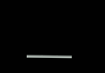___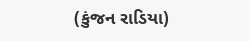(કુંજન રાડિયા)